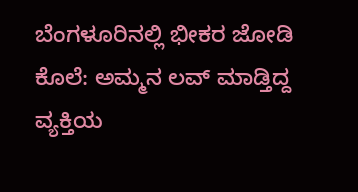ಬೆಂಗಳೂರಿನಲ್ಲಿ ಭೀಕರ ಜೋಡಿ ಕೊಲೆ: ಅಮ್ಮನ ಲವ್‌ ಮಾಡ್ತಿದ್ದ ವ್ಯಕ್ತಿಯ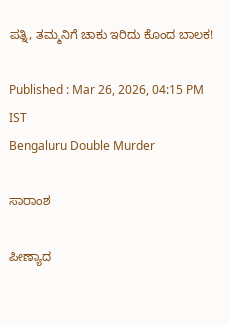ಪತ್ನಿ, ತಮ್ಮನಿಗೆ ಚಾಕು ಇರಿದು ಕೊಂದ ಬಾಲಕ!

Published : Mar 26, 2026, 04:15 PM IST
Bengaluru Double Murder

ಸಾರಾಂಶ

ಪೀಣ್ಯಾದ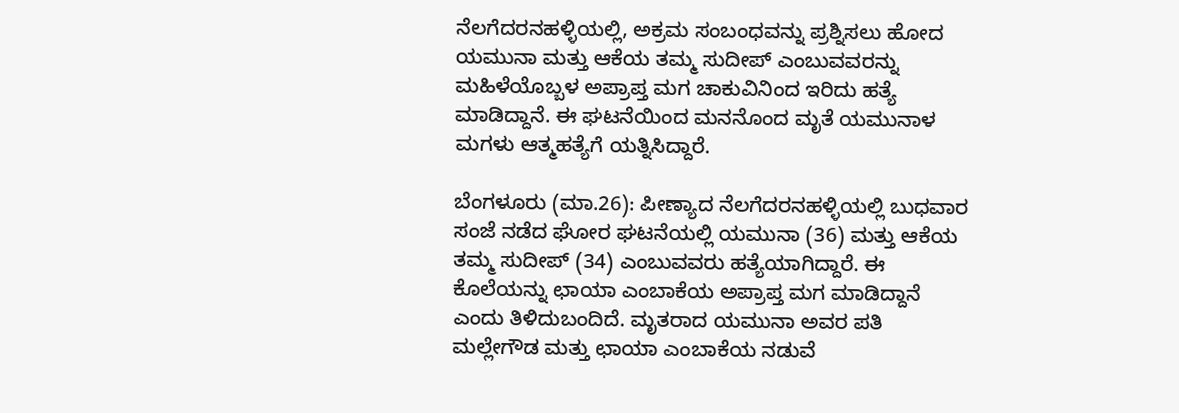ನೆಲಗೆದರನಹಳ್ಳಿಯಲ್ಲಿ, ಅಕ್ರಮ ಸಂಬಂಧವನ್ನು ಪ್ರಶ್ನಿಸಲು ಹೋದ ಯಮುನಾ ಮತ್ತು ಆಕೆಯ ತಮ್ಮ ಸುದೀಪ್ ಎಂಬುವವರನ್ನು ಮಹಿಳೆಯೊಬ್ಬಳ ಅಪ್ರಾಪ್ತ ಮಗ ಚಾಕುವಿನಿಂದ ಇರಿದು ಹತ್ಯೆ ಮಾಡಿದ್ದಾನೆ. ಈ ಘಟನೆಯಿಂದ ಮನನೊಂದ ಮೃತೆ ಯಮುನಾಳ ಮಗಳು ಆತ್ಮಹತ್ಯೆಗೆ ಯತ್ನಿಸಿದ್ದಾರೆ.

ಬೆಂಗಳೂರು (ಮಾ.26): ಪೀಣ್ಯಾದ ನೆಲಗೆದರನಹಳ್ಳಿಯಲ್ಲಿ ಬುಧವಾರ ಸಂಜೆ ನಡೆದ ಘೋರ ಘಟನೆಯಲ್ಲಿ ಯಮುನಾ (36) ಮತ್ತು ಆಕೆಯ ತಮ್ಮ ಸುದೀಪ್ (34) ಎಂಬುವವರು ಹತ್ಯೆಯಾಗಿದ್ದಾರೆ. ಈ ಕೊಲೆಯನ್ನು ಛಾಯಾ ಎಂಬಾಕೆಯ ಅಪ್ರಾಪ್ತ ಮಗ ಮಾಡಿದ್ದಾನೆ ಎಂದು ತಿಳಿದುಬಂದಿದೆ. ಮೃತರಾದ ಯಮುನಾ ಅವರ ಪತಿ ಮಲ್ಲೇಗೌಡ ಮತ್ತು ಛಾಯಾ ಎಂಬಾಕೆಯ ನಡುವೆ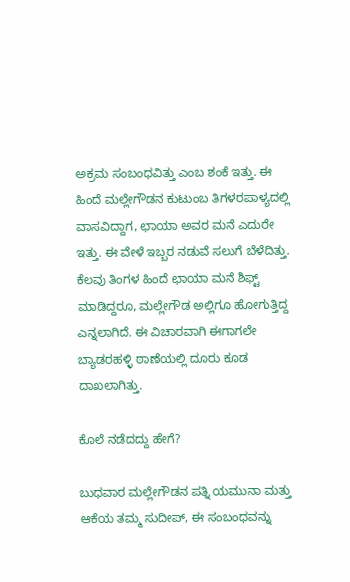ಅಕ್ರಮ ಸಂಬಂಧವಿತ್ತು ಎಂಬ ಶಂಕೆ ಇತ್ತು. ಈ ಹಿಂದೆ ಮಲ್ಲೇಗೌಡನ ಕುಟುಂಬ ತಿಗಳರಪಾಳ್ಯದಲ್ಲಿ ವಾಸವಿದ್ದಾಗ, ಛಾಯಾ ಅವರ ಮನೆ ಎದುರೇ ಇತ್ತು. ಈ ವೇಳೆ ಇಬ್ಬರ ನಡುವೆ ಸಲುಗೆ ಬೆಳೆದಿತ್ತು. ಕೆಲವು ತಿಂಗಳ ಹಿಂದೆ ಛಾಯಾ ಮನೆ ಶಿಫ್ಟ್ ಮಾಡಿದ್ದರೂ, ಮಲ್ಲೇಗೌಡ ಅಲ್ಲಿಗೂ ಹೋಗುತ್ತಿದ್ದ ಎನ್ನಲಾಗಿದೆ. ಈ ವಿಚಾರವಾಗಿ ಈಗಾಗಲೇ ಬ್ಯಾಡರಹಳ್ಳಿ ಠಾಣೆಯಲ್ಲಿ ದೂರು ಕೂಡ ದಾಖಲಾಗಿತ್ತು.

ಕೊಲೆ ನಡೆದದ್ದು ಹೇಗೆ?

ಬುಧವಾರ ಮಲ್ಲೇಗೌಡನ ಪತ್ನಿ ಯಮುನಾ ಮತ್ತು ಆಕೆಯ ತಮ್ಮ ಸುದೀಪ್, ಈ ಸಂಬಂಧವನ್ನು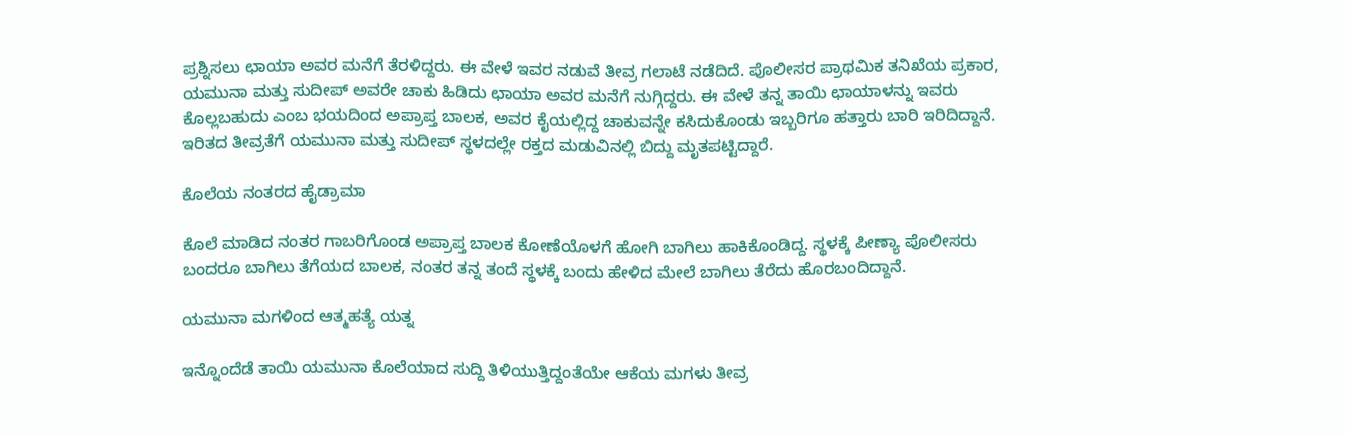ಪ್ರಶ್ನಿಸಲು ಛಾಯಾ ಅವರ ಮನೆಗೆ ತೆರಳಿದ್ದರು. ಈ ವೇಳೆ ಇವರ ನಡುವೆ ತೀವ್ರ ಗಲಾಟೆ ನಡೆದಿದೆ. ಪೊಲೀಸರ ಪ್ರಾಥಮಿಕ ತನಿಖೆಯ ಪ್ರಕಾರ, ಯಮುನಾ ಮತ್ತು ಸುದೀಪ್ ಅವರೇ ಚಾಕು ಹಿಡಿದು ಛಾಯಾ ಅವರ ಮನೆಗೆ ನುಗ್ಗಿದ್ದರು. ಈ ವೇಳೆ ತನ್ನ ತಾಯಿ ಛಾಯಾಳನ್ನು ಇವರು ಕೊಲ್ಲಬಹುದು ಎಂಬ ಭಯದಿಂದ ಅಪ್ರಾಪ್ತ ಬಾಲಕ, ಅವರ ಕೈಯಲ್ಲಿದ್ದ ಚಾಕುವನ್ನೇ ಕಸಿದುಕೊಂಡು ಇಬ್ಬರಿಗೂ ಹತ್ತಾರು ಬಾರಿ ಇರಿದಿದ್ದಾನೆ. ಇರಿತದ ತೀವ್ರತೆಗೆ ಯಮುನಾ ಮತ್ತು ಸುದೀಪ್ ಸ್ಥಳದಲ್ಲೇ ರಕ್ತದ ಮಡುವಿನಲ್ಲಿ ಬಿದ್ದು ಮೃತಪಟ್ಟಿದ್ದಾರೆ.

ಕೊಲೆಯ ನಂತರದ ಹೈಡ್ರಾಮಾ

ಕೊಲೆ ಮಾಡಿದ ನಂತರ ಗಾಬರಿಗೊಂಡ ಅಪ್ರಾಪ್ತ ಬಾಲಕ ಕೋಣೆಯೊಳಗೆ ಹೋಗಿ ಬಾಗಿಲು ಹಾಕಿಕೊಂಡಿದ್ದ. ಸ್ಥಳಕ್ಕೆ ಪೀಣ್ಯಾ ಪೊಲೀಸರು ಬಂದರೂ ಬಾಗಿಲು ತೆಗೆಯದ ಬಾಲಕ, ನಂತರ ತನ್ನ ತಂದೆ ಸ್ಥಳಕ್ಕೆ ಬಂದು ಹೇಳಿದ ಮೇಲೆ ಬಾಗಿಲು ತೆರೆದು ಹೊರಬಂದಿದ್ದಾನೆ.

ಯಮುನಾ ಮಗಳಿಂದ ಆತ್ಮಹತ್ಯೆ ಯತ್ನ

ಇನ್ನೊಂದೆಡೆ ತಾಯಿ ಯಮುನಾ ಕೊಲೆಯಾದ ಸುದ್ದಿ ತಿಳಿಯುತ್ತಿದ್ದಂತೆಯೇ ಆಕೆಯ ಮಗಳು ತೀವ್ರ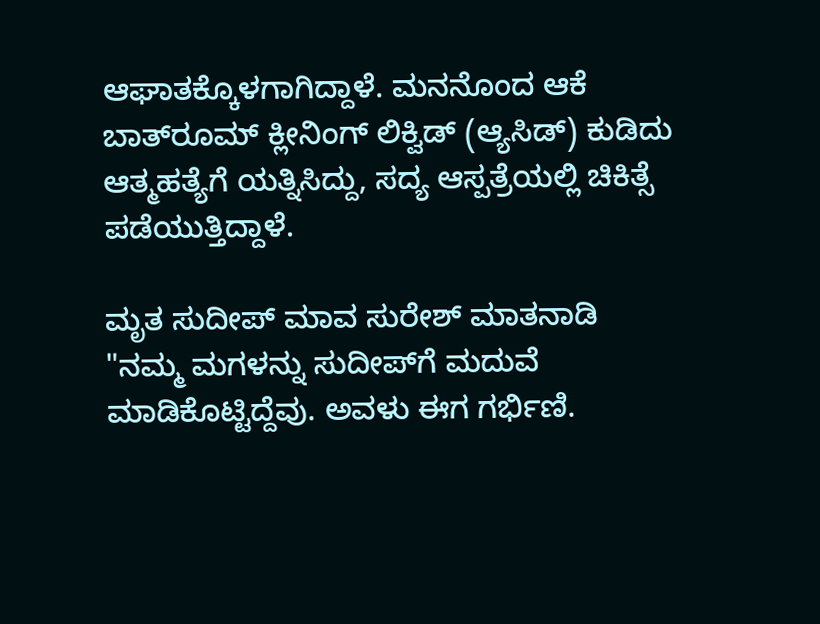ಆಘಾತಕ್ಕೊಳಗಾಗಿದ್ದಾಳೆ. ಮನನೊಂದ ಆಕೆ ಬಾತ್‌ರೂಮ್ ಕ್ಲೀನಿಂಗ್ ಲಿಕ್ವಿಡ್ (ಆ್ಯಸಿಡ್) ಕುಡಿದು ಆತ್ಮಹತ್ಯೆಗೆ ಯತ್ನಿಸಿದ್ದು, ಸದ್ಯ ಆಸ್ಪತ್ರೆಯಲ್ಲಿ ಚಿಕಿತ್ಸೆ ಪಡೆಯುತ್ತಿದ್ದಾಳೆ.

ಮೃತ ಸುದೀಪ್ ಮಾವ ಸುರೇಶ್ ಮಾತನಾಡಿ "ನಮ್ಮ ಮಗಳನ್ನು ಸುದೀಪ್‌ಗೆ ಮದುವೆ ಮಾಡಿಕೊಟ್ಟಿದ್ದೆವು. ಅವಳು ಈಗ ಗರ್ಭಿಣಿ.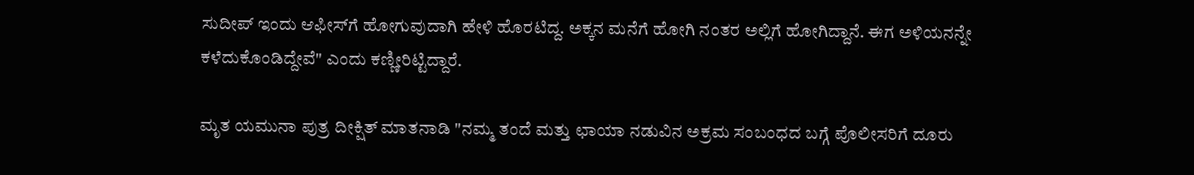ಸುದೀಪ್ ಇಂದು ಆಫೀಸ್‌ಗೆ ಹೋಗುವುದಾಗಿ ಹೇಳಿ ಹೊರಟಿದ್ದ. ಅಕ್ಕನ ಮನೆಗೆ ಹೋಗಿ ನಂತರ ಅಲ್ಲಿಗೆ ಹೋಗಿದ್ದಾನೆ. ಈಗ ಅಳಿಯನನ್ನೇ ಕಳೆದುಕೊಂಡಿದ್ದೇವೆ" ಎಂದು ಕಣ್ಣೀರಿಟ್ಟಿದ್ದಾರೆ.

ಮೃತ ಯಮುನಾ ಪುತ್ರ ದೀಕ್ಷಿತ್ ಮಾತನಾಡಿ "ನಮ್ಮ ತಂದೆ ಮತ್ತು ಛಾಯಾ ನಡುವಿನ ಅಕ್ರಮ ಸಂಬಂಧದ ಬಗ್ಗೆ ಪೊಲೀಸರಿಗೆ ದೂರು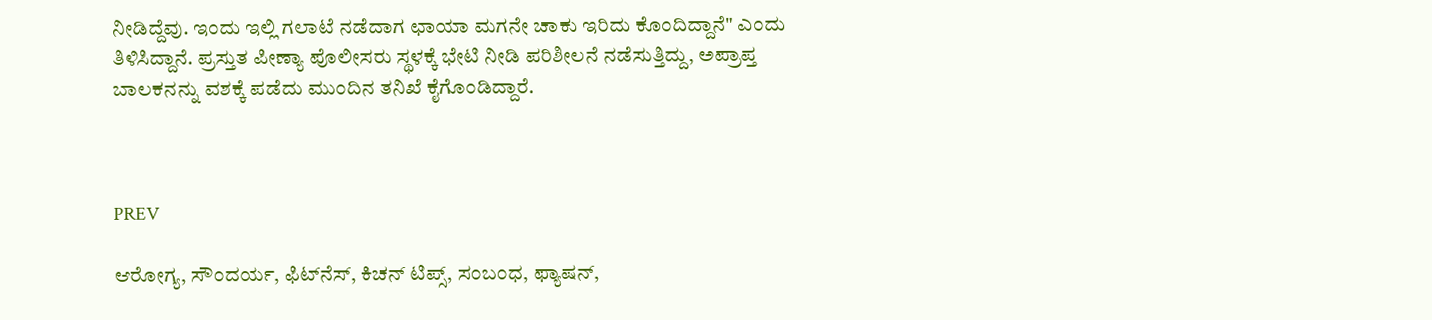ನೀಡಿದ್ದೆವು. ಇಂದು ಇಲ್ಲಿ ಗಲಾಟೆ ನಡೆದಾಗ ಛಾಯಾ ಮಗನೇ ಚಾಕು ಇರಿದು ಕೊಂದಿದ್ದಾನೆ" ಎಂದು ತಿಳಿಸಿದ್ದಾನೆ. ಪ್ರಸ್ತುತ ಪೀಣ್ಯಾ ಪೊಲೀಸರು ಸ್ಥಳಕ್ಕೆ ಭೇಟಿ ನೀಡಿ ಪರಿಶೀಲನೆ ನಡೆಸುತ್ತಿದ್ದು, ಅಪ್ರಾಪ್ತ ಬಾಲಕನನ್ನು ವಶಕ್ಕೆ ಪಡೆದು ಮುಂದಿನ ತನಿಖೆ ಕೈಗೊಂಡಿದ್ದಾರೆ.



PREV

ಆರೋಗ್ಯ, ಸೌಂದರ್ಯ, ಫಿಟ್‌ನೆಸ್, ಕಿಚನ್ ಟಿಪ್ಸ್‌, ಸಂಬಂಧ, ಫ್ಯಾಷನ್,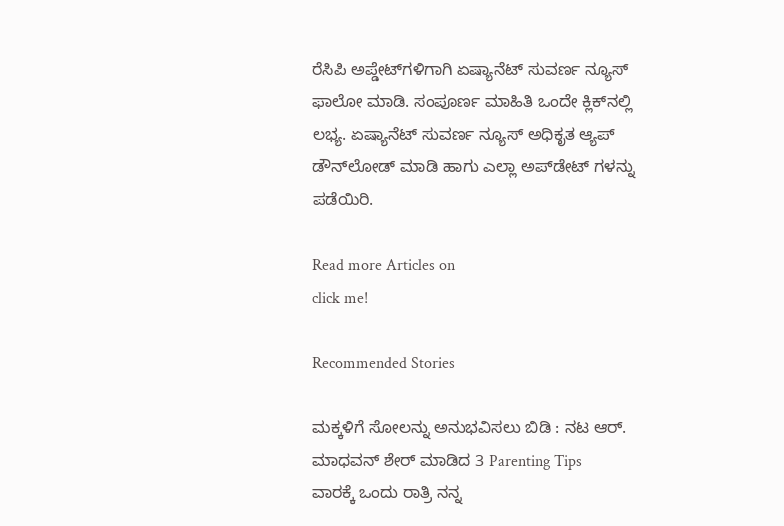ರೆಸಿಪಿ ಅಪ್ಡೇಟ್‌ಗಳಿಗಾಗಿ ಏಷ್ಯಾನೆಟ್ ಸುವರ್ಣ ನ್ಯೂಸ್‌ ಫಾಲೋ ಮಾಡಿ. ಸಂಪೂರ್ಣ ಮಾಹಿತಿ ಒಂದೇ ಕ್ಲಿಕ್‌ನಲ್ಲಿ ಲಭ್ಯ. ಏಷ್ಯಾನೆಟ್ ಸುವರ್ಣ ನ್ಯೂಸ್ ಅಧಿಕೃತ ಆ್ಯಪ್ ಡೌನ್‌ಲೋಡ್ ಮಾಡಿ ಹಾಗು ಎಲ್ಲಾ ಅಪ್‌ಡೇಟ್ ಗಳನ್ನು ಪಡೆಯಿರಿ.

Read more Articles on
click me!

Recommended Stories

ಮಕ್ಕಳಿಗೆ ಸೋಲನ್ನು ಅನುಭವಿಸಲು ಬಿಡಿ : ನಟ ಆರ್. ಮಾಧವನ್ ಶೇರ್ ಮಾಡಿದ 3 Parenting Tips
ವಾರಕ್ಕೆ ಒಂದು ರಾತ್ರಿ ನನ್ನ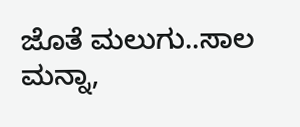ಜೊತೆ ಮಲುಗು..ಸಾಲ ಮನ್ನಾ,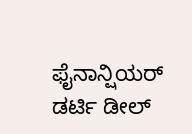ಫೈನಾನ್ಷಿಯರ್‌ ಡರ್ಟಿ ಡೀಲ್